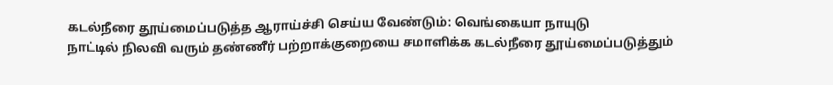கடல்நீரை தூய்மைப்படுத்த ஆராய்ச்சி செய்ய வேண்டும்: வெங்கையா நாயுடு
நாட்டில் நிலவி வரும் தண்ணீர் பற்றாக்குறையை சமாளிக்க கடல்நீரை தூய்மைப்படுத்தும்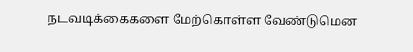நடவடிக்கைகளை மேற்கொள்ள வேண்டுமென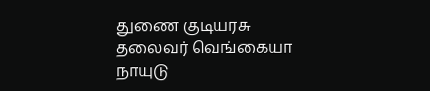துணை குடியரசு தலைவர் வெங்கையா நாயுடு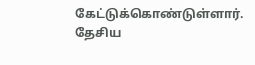கேட்டுக்கொண்டுள்ளார். தேசிய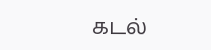கடல்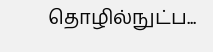தொழில்நுட்ப...